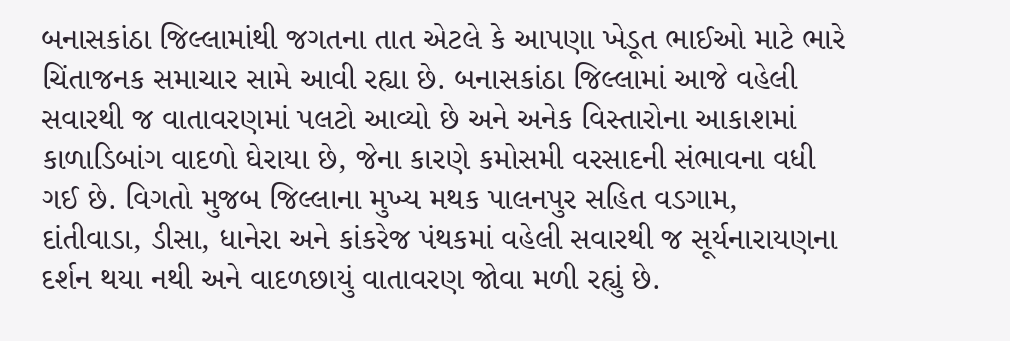બનાસકાંઠા જિલ્લામાંથી જગતના તાત એટલે કે આપણા ખેડૂત ભાઈઓ માટે ભારે ચિંતાજનક સમાચાર સામે આવી રહ્યા છે. બનાસકાંઠા જિલ્લામાં આજે વહેલી સવારથી જ વાતાવરણમાં પલટો આવ્યો છે અને અનેક વિસ્તારોના આકાશમાં કાળાડિબાંગ વાદળો ઘેરાયા છે, જેના કારણે કમોસમી વરસાદની સંભાવના વધી ગઈ છે. વિગતો મુજબ જિલ્લાના મુખ્ય મથક પાલનપુર સહિત વડગામ, દાંતીવાડા, ડીસા, ધાનેરા અને કાંકરેજ પંથકમાં વહેલી સવારથી જ સૂર્યનારાયણના દર્શન થયા નથી અને વાદળછાયું વાતાવરણ જોવા મળી રહ્યું છે.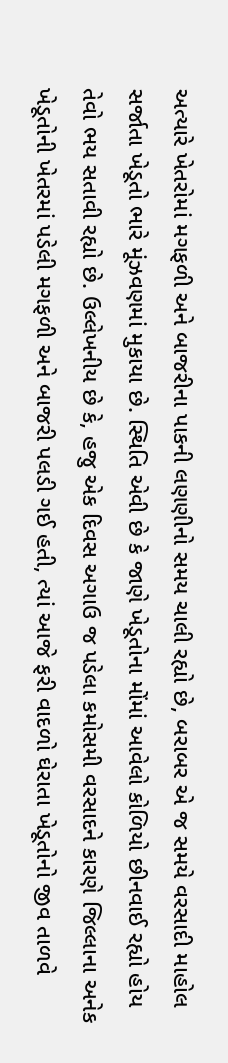અત્યારે ખેતરોમાં મગફળી અને બાજરીના પાકની લણણીનો સમય ચાલી રહ્યો છે, બરાબર એ જ સમયે વરસાદી માહોલ સર્જાતા ખેડૂતો ભારે મૂંઝવણમાં મુકાયા છે. સ્થિતિ એવી છે કે જાણે ખેડૂતોના મોંમાં આવેલો કોળિયો છીનવાઈ રહ્યો હોય તેવો ભય સતાવી રહ્યો છે. ઉલ્લેખનીય છે કે, હજુ એક દિવસ અગાઉ જ પડેલા કમોસમી વરસાદને કારણે જિલ્લાના અનેક ખેડૂતોની ખેતરમાં પડેલી મગફળી અને બાજરી પલડી ગઈ હતી, ત્યાં આજે ફરી વાદળો ઘેરાતા ખેડૂતોનો જીવ તાળવે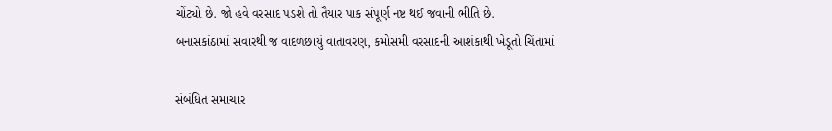ચોંટ્યો છે. જો હવે વરસાદ પડશે તો તૈયાર પાક સંપૂર્ણ નષ્ટ થઈ જવાની ભીતિ છે.
બનાસકાંઠામાં સવારથી જ વાદળછાયું વાતાવરણ, કમોસમી વરસાદની આશંકાથી ખેડૂતો ચિંતામાં

સંબંધિત સમાચાર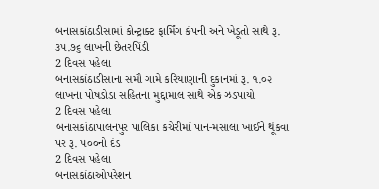બનાસકાંઠાડીસામાં કોન્ટ્રાક્ટ ફાર્મિંગ કંપની અને ખેડૂતો સાથે રૂ. ૩૫.૭૬ લાખની છેતરપિંડી
2 દિવસ પહેલા
બનાસકાંઠાડીસાના સમૌ ગામે કરિયાણાની દુકાનમાં રૂ. ૧.૦૨ લાખના પોષડોડા સહિતના મુદ્દામાલ સાથે એક ઝડપાયો
2 દિવસ પહેલા
બનાસકાંઠાપાલનપુર પાલિકા કચેરીમાં પાન-મસાલા ખાઈને થૂંકવા પર રૂ. ૫૦૦નો દંડ
2 દિવસ પહેલા
બનાસકાંઠાઓપરેશન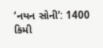‘નયન સોની’: 1400 કિમી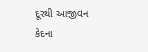દૂરથી આજીવન કેદના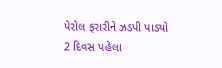પેરોલ ફરારીને ઝડપી પાડ્યો
2 દિવસ પહેલા